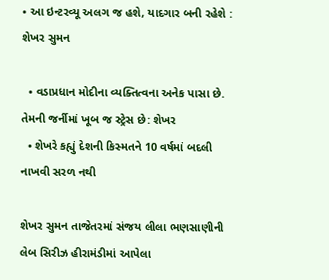• આ ઇન્ટરવ્યૂ અલગ જ હશે, યાદગાર બની રહેશે : શેખર સુમન

  • વડાપ્રધાન મોદીના વ્યક્તિત્વના અનેક પાસા છે. તેમની જર્નીમાં ખૂબ જ સ્ટ્રેસ છે: શેખર
  • શેખરે કહ્યું દેશની કિસ્મતને 10 વર્ષમાં બદલી નાખવી સરળ નથી

શેખર સુમન તાજેતરમાં સંજય લીલા ભણસાણીની લેબ સિરીઝ હીરામંડીમાં આપેલા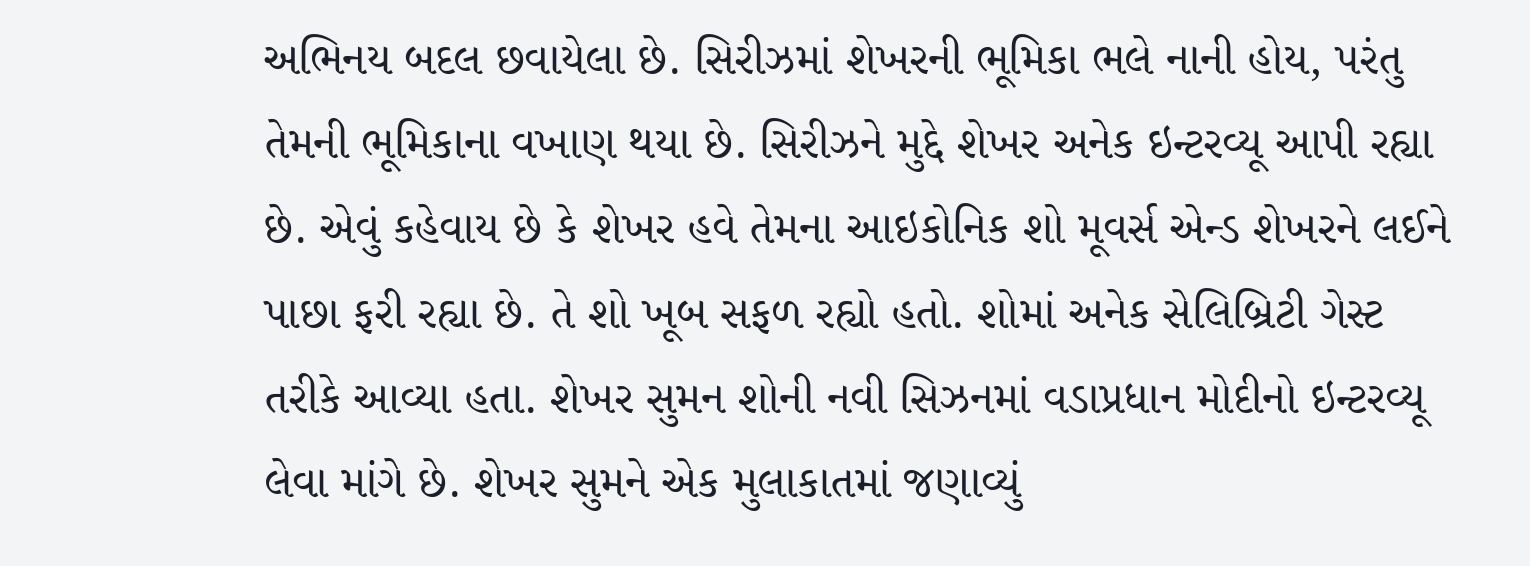અભિનય બદલ છવાયેલા છે. સિરીઝમાં શેખરની ભૂમિકા ભલે નાની હોય, પરંતુ તેમની ભૂમિકાના વખાણ થયા છે. સિરીઝને મુદ્દે શેખર અનેક ઇન્ટરવ્યૂ આપી રહ્યા છે. એવું કહેવાય છે કે શેખર હવે તેમના આઇકોનિક શો મૂવર્સ એન્ડ શેખરને લઈને પાછા ફરી રહ્યા છે. તે શો ખૂબ સફળ રહ્યો હતો. શોમાં અનેક સેલિબ્રિટી ગેસ્ટ તરીકે આવ્યા હતા. શેખર સુમન શોની નવી સિઝનમાં વડાપ્રધાન મોદીનો ઇન્ટરવ્યૂ લેવા માંગે છે. શેખર સુમને એક મુલાકાતમાં જણાવ્યું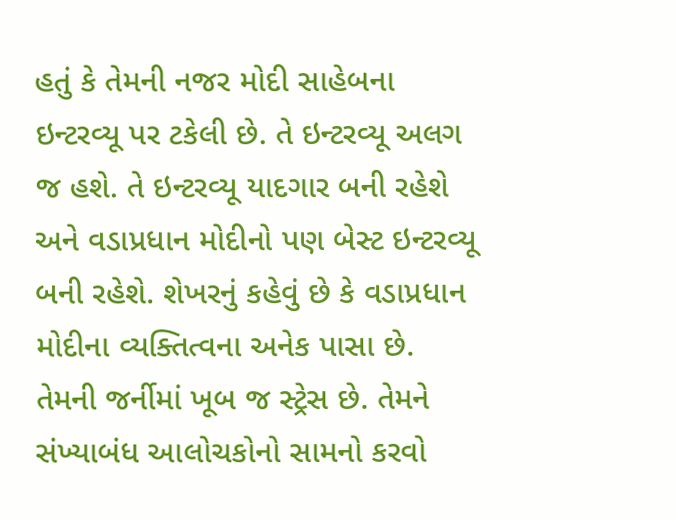હતું કે તેમની નજર મોદી સાહેબના ઇન્ટરવ્યૂ પર ટકેલી છે. તે ઇન્ટરવ્યૂ અલગ જ હશે. તે ઇન્ટરવ્યૂ યાદગાર બની રહેશે અને વડાપ્રધાન મોદીનો પણ બેસ્ટ ઇન્ટરવ્યૂ બની રહેશે. શેખરનું કહેવું છે કે વડાપ્રધાન મોદીના વ્યક્તિત્વના અનેક પાસા છે. તેમની જર્નીમાં ખૂબ જ સ્ટ્રેસ છે. તેમને સંખ્યાબંધ આલોચકોનો સામનો કરવો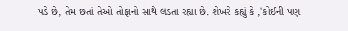પડે છે, તેમ છતાં તેઓ તોફાનો સાથે લડતા રહ્યા છે. શેખરે કહ્યું કે ,'કોઈની પણ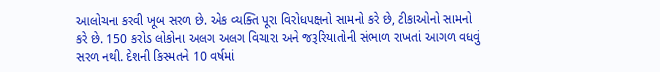આલોચના કરવી ખૂબ સરળ છે. એક વ્યક્તિ પૂરા વિરોધપક્ષનો સામનો કરે છે, ટીકાઓનો સામનો કરે છે. 150 કરોડ લોકોના અલગ અલગ વિચારા અને જરૂરિયાતોની સંભાળ રાખતાં આગળ વધવું સરળ નથી. દેશની કિસ્મતને 10 વર્ષમાં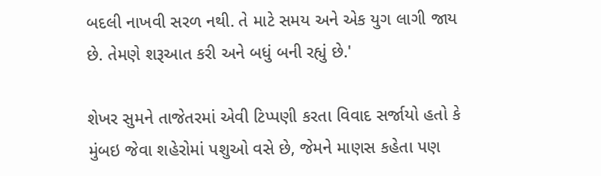બદલી નાખવી સરળ નથી. તે માટે સમય અને એક યુગ લાગી જાય છે. તેમણે શરૂઆત કરી અને બધું બની રહ્યું છે.'

શેખર સુમને તાજેતરમાં એવી ટિપ્પણી કરતા વિવાદ સર્જાયો હતો કે મુંબઇ જેવા શહેરોમાં પશુઓ વસે છે, જેમને માણસ કહેતા પણ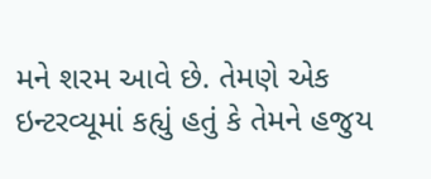મને શરમ આવે છે. તેમણે એક ઇન્ટરવ્યૂમાં કહ્યું હતું કે તેમને હજુય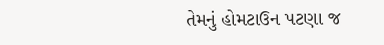તેમનું હોમટાઉન પટણા જ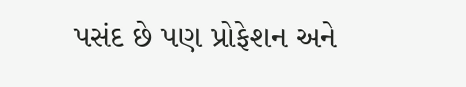પસંદ છે પણ પ્રોફેશન અને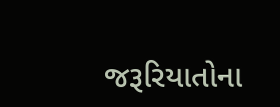જરૂરિયાતોના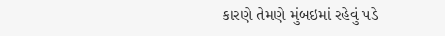કારણે તેમણે મુંબઇમાં રહેવું પડે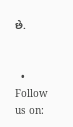છે.


  • Follow us on: